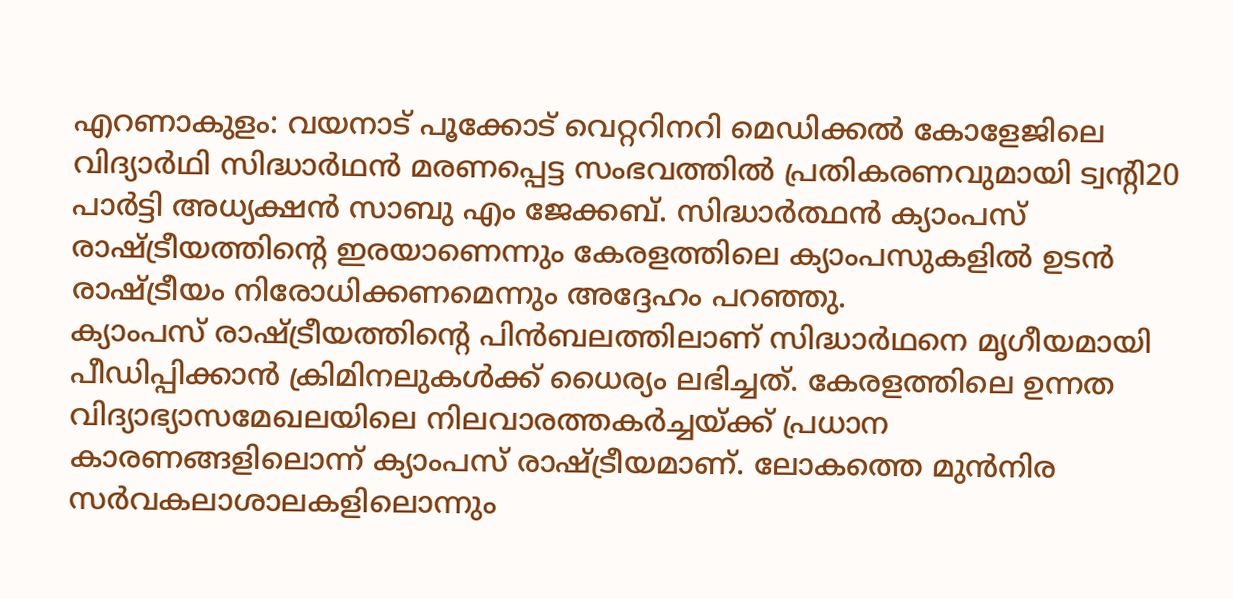എറണാകുളം: വയനാട് പൂക്കോട് വെറ്ററിനറി മെഡിക്കൽ കോളേജിലെ വിദ്യാർഥി സിദ്ധാർഥൻ മരണപ്പെട്ട സംഭവത്തിൽ പ്രതികരണവുമായി ട്വന്റി20 പാർട്ടി അധ്യക്ഷൻ സാബു എം ജേക്കബ്. സിദ്ധാർത്ഥൻ ക്യാംപസ് രാഷ്ട്രീയത്തിന്റെ ഇരയാണെന്നും കേരളത്തിലെ ക്യാംപസുകളിൽ ഉടൻ രാഷ്ട്രീയം നിരോധിക്കണമെന്നും അദ്ദേഹം പറഞ്ഞു.
ക്യാംപസ് രാഷ്ട്രീയത്തിന്റെ പിൻബലത്തിലാണ് സിദ്ധാർഥനെ മൃഗീയമായി പീഡിപ്പിക്കാൻ ക്രിമിനലുകൾക്ക് ധൈര്യം ലഭിച്ചത്. കേരളത്തിലെ ഉന്നത വിദ്യാഭ്യാസമേഖലയിലെ നിലവാരത്തകർച്ചയ്ക്ക് പ്രധാന കാരണങ്ങളിലൊന്ന് ക്യാംപസ് രാഷ്ട്രീയമാണ്. ലോകത്തെ മുൻനിര സർവകലാശാലകളിലൊന്നും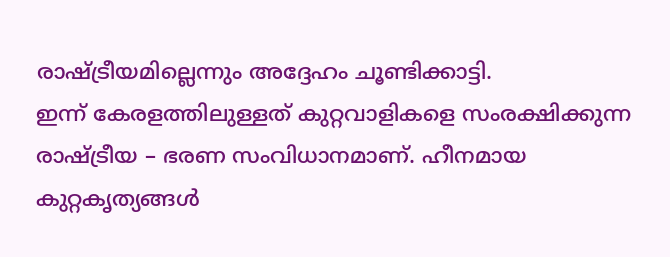രാഷ്ട്രീയമില്ലെന്നും അദ്ദേഹം ചൂണ്ടിക്കാട്ടി.
ഇന്ന് കേരളത്തിലുള്ളത് കുറ്റവാളികളെ സംരക്ഷിക്കുന്ന രാഷ്ട്രീയ – ഭരണ സംവിധാനമാണ്. ഹീനമായ കുറ്റകൃത്യങ്ങൾ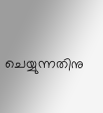ചെയ്യുന്നതിനു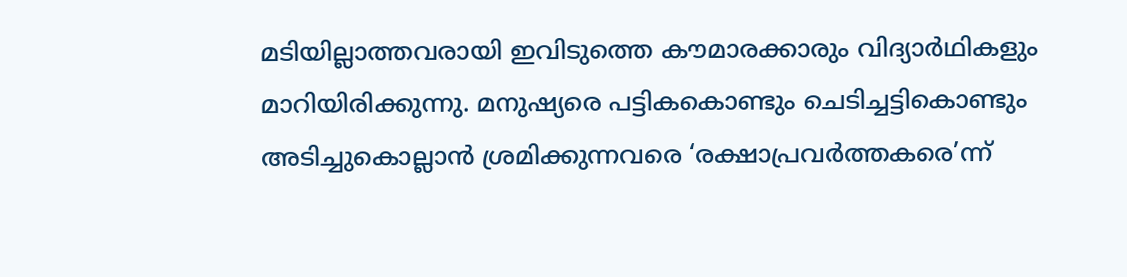മടിയില്ലാത്തവരായി ഇവിടുത്തെ കൗമാരക്കാരും വിദ്യാർഥികളും മാറിയിരിക്കുന്നു. മനുഷ്യരെ പട്ടികകൊണ്ടും ചെടിച്ചട്ടികൊണ്ടും അടിച്ചുകൊല്ലാൻ ശ്രമിക്കുന്നവരെ ‘രക്ഷാപ്രവർത്തകരെ’ന്ന്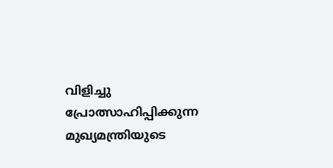വിളിച്ചു പ്രോത്സാഹിപ്പിക്കുന്ന മുഖ്യമന്ത്രിയുടെ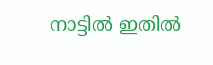നാട്ടിൽ ഇതിൽ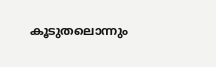കൂടുതലൊന്നും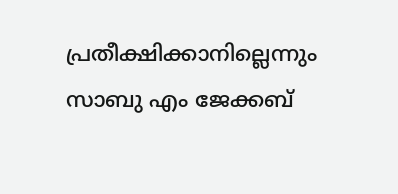പ്രതീക്ഷിക്കാനില്ലെന്നും സാബു എം ജേക്കബ്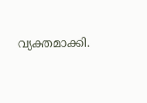വ്യക്തമാക്കി.